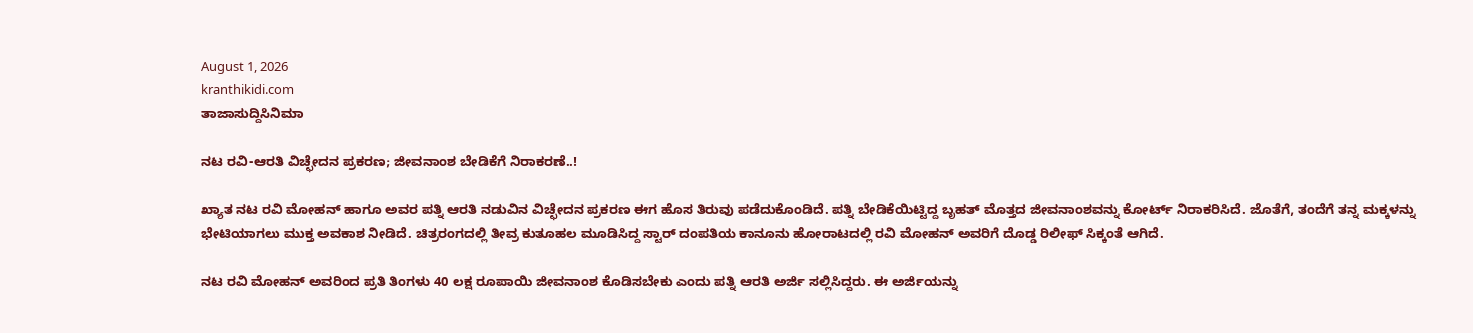August 1, 2026
kranthikidi.com
ತಾಜಾಸುದ್ದಿಸಿನಿಮಾ

ನಟ ರವಿ-ಆರತಿ ವಿಚ್ಛೇದನ ಪ್ರಕರಣ; ಜೀವನಾಂಶ ಬೇಡಿಕೆಗೆ ನಿರಾಕರಣೆ..!

ಖ್ಯಾತ ನಟ ರವಿ ಮೋಹನ್ ಹಾಗೂ ಅವರ ಪತ್ನಿ ಆರತಿ ನಡುವಿನ ವಿಚ್ಛೇದನ ಪ್ರಕರಣ ಈಗ ಹೊಸ ತಿರುವು ಪಡೆದುಕೊಂಡಿದೆ. ಪತ್ನಿ ಬೇಡಿಕೆಯಿಟ್ಟಿದ್ದ ಬೃಹತ್ ಮೊತ್ತದ ಜೀವನಾಂಶವನ್ನು ಕೋರ್ಟ್ ನಿರಾಕರಿಸಿದೆ. ಜೊತೆಗೆ, ತಂದೆಗೆ ತನ್ನ ಮಕ್ಕಳನ್ನು ಭೇಟಿಯಾಗಲು ಮುಕ್ತ ಅವಕಾಶ ನೀಡಿದೆ. ಚಿತ್ರರಂಗದಲ್ಲಿ ತೀವ್ರ ಕುತೂಹಲ ಮೂಡಿಸಿದ್ದ ಸ್ಟಾರ್ ದಂಪತಿಯ ಕಾನೂನು ಹೋರಾಟದಲ್ಲಿ ರವಿ ಮೋಹನ್ ಅವರಿಗೆ ದೊಡ್ಡ ರಿಲೀಫ್ ಸಿಕ್ಕಂತೆ ಆಗಿದೆ.

ನಟ ರವಿ ಮೋಹನ್ ಅವರಿಂದ ಪ್ರತಿ ತಿಂಗಳು 40 ಲಕ್ಷ ರೂಪಾಯಿ ಜೀವನಾಂಶ ಕೊಡಿಸಬೇಕು ಎಂದು ಪತ್ನಿ ಆರತಿ ಅರ್ಜಿ ಸಲ್ಲಿಸಿದ್ದರು. ಈ ಅರ್ಜಿಯನ್ನು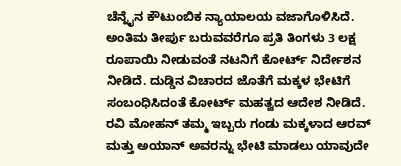ಚೆನ್ನೈನ ಕೌಟುಂಬಿಕ ನ್ಯಾಯಾಲಯ ವಜಾಗೊಳಿಸಿದೆ. ಅಂತಿಮ ತೀರ್ಪು ಬರುವವರೆಗೂ ಪ್ರತಿ ತಿಂಗಳು 3 ಲಕ್ಷ ರೂಪಾಯಿ ನೀಡುವಂತೆ ನಟನಿಗೆ ಕೋರ್ಟ್ ನಿರ್ದೇಶನ ನೀಡಿದೆ. ದುಡ್ಡಿನ ವಿಚಾರದ ಜೊತೆಗೆ ಮಕ್ಕಳ ಭೇಟಿಗೆ ಸಂಬಂಧಿಸಿದಂತೆ ಕೋರ್ಟ್ ಮಹತ್ವದ ಆದೇಶ ನೀಡಿದೆ. ರವಿ ಮೋಹನ್ ತಮ್ಮ ಇಬ್ಬರು ಗಂಡು ಮಕ್ಕಳಾದ ಆರವ್ ಮತ್ತು ಅಯಾನ್ ಅವರನ್ನು ಭೇಟಿ ಮಾಡಲು ಯಾವುದೇ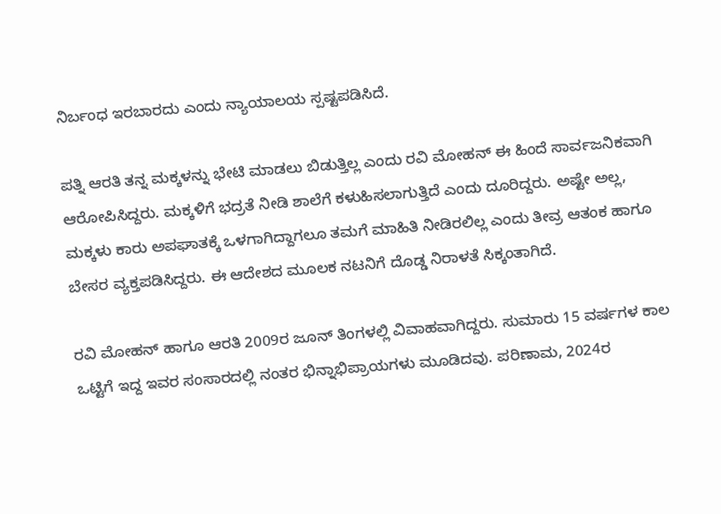ನಿರ್ಬಂಧ ಇರಬಾರದು ಎಂದು ನ್ಯಾಯಾಲಯ ಸ್ಪಷ್ಟಪಡಿಸಿದೆ.

ಪತ್ನಿ ಆರತಿ ತನ್ನ ಮಕ್ಕಳನ್ನು ಭೇಟಿ ಮಾಡಲು ಬಿಡುತ್ತಿಲ್ಲ ಎಂದು ರವಿ ಮೋಹನ್ ಈ ಹಿಂದೆ ಸಾರ್ವಜನಿಕವಾಗಿ ಆರೋಪಿಸಿದ್ದರು. ಮಕ್ಕಳಿಗೆ ಭದ್ರತೆ ನೀಡಿ ಶಾಲೆಗೆ ಕಳುಹಿಸಲಾಗುತ್ತಿದೆ ಎಂದು ದೂರಿದ್ದರು. ಅಷ್ಟೇ ಅಲ್ಲ, ಮಕ್ಕಳು ಕಾರು ಅಪಘಾತಕ್ಕೆ ಒಳಗಾಗಿದ್ದಾಗಲೂ ತಮಗೆ ಮಾಹಿತಿ ನೀಡಿರಲಿಲ್ಲ ಎಂದು ತೀವ್ರ ಆತಂಕ ಹಾಗೂ ಬೇಸರ ವ್ಯಕ್ತಪಡಿಸಿದ್ದರು. ಈ ಆದೇಶದ ಮೂಲಕ ನಟನಿಗೆ ದೊಡ್ಡ ನಿರಾಳತೆ ಸಿಕ್ಕಂತಾಗಿದೆ.

ರವಿ ಮೋಹನ್ ಹಾಗೂ ಆರತಿ 2009ರ ಜೂನ್ ತಿಂಗಳಲ್ಲಿ ವಿವಾಹವಾಗಿದ್ದರು. ಸುಮಾರು 15 ವರ್ಷಗಳ ಕಾಲ ಒಟ್ಟಿಗೆ ಇದ್ದ ಇವರ ಸಂಸಾರದಲ್ಲಿ ನಂತರ ಭಿನ್ನಾಭಿಪ್ರಾಯಗಳು ಮೂಡಿದವು. ಪರಿಣಾಮ, 2024ರ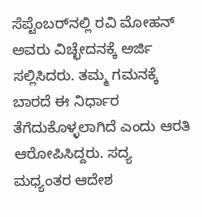ಸೆಪ್ಟೆಂಬರ್‌ನಲ್ಲಿ ರವಿ ಮೋಹನ್ ಅವರು ವಿಚ್ಛೇದನಕ್ಕೆ ಅರ್ಜಿ ಸಲ್ಲಿಸಿದರು. ತಮ್ಮ ಗಮನಕ್ಕೆ ಬಾರದೆ ಈ ನಿರ್ಧಾರ ತೆಗೆದುಕೊಳ್ಳಲಾಗಿದೆ ಎಂದು ಆರತಿ ಆರೋಪಿಸಿದ್ದರು. ಸದ್ಯ ಮಧ್ಯಂತರ ಆದೇಶ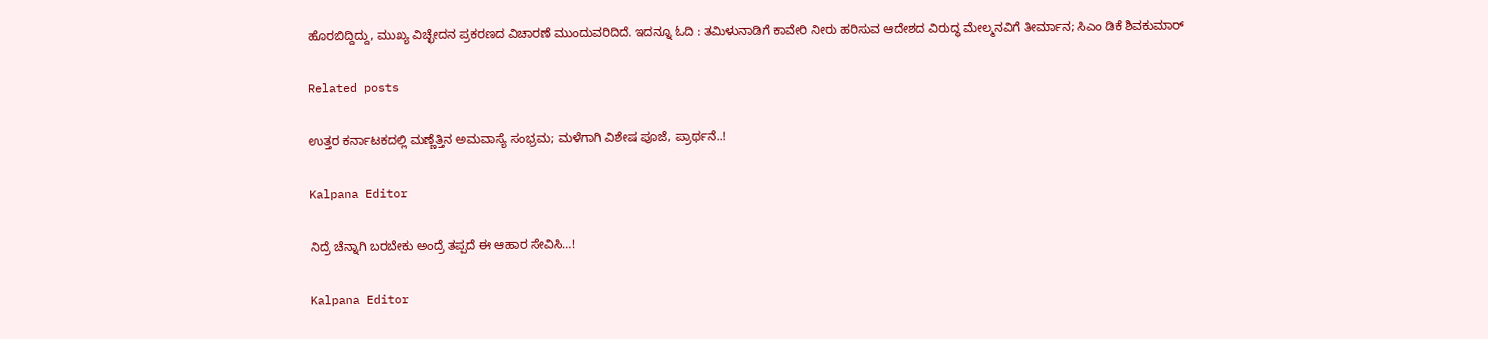ಹೊರಬಿದ್ದಿದ್ದು, ಮುಖ್ಯ ವಿಚ್ಛೇದನ ಪ್ರಕರಣದ ವಿಚಾರಣೆ ಮುಂದುವರಿದಿದೆ. ಇದನ್ನೂ ಓದಿ : ತಮಿಳುನಾಡಿಗೆ ಕಾವೇರಿ ನೀರು ಹರಿಸುವ ಆದೇಶದ ವಿರುದ್ಧ ಮೇಲ್ಮನವಿಗೆ ತೀರ್ಮಾನ; ಸಿಎಂ ಡಿಕೆ ಶಿವಕುಮಾರ್

Related posts

ಉತ್ತರ ಕರ್ನಾಟಕದಲ್ಲಿ ಮಣ್ಣೆತ್ತಿನ ಅಮವಾಸ್ಯೆ ಸಂಭ್ರಮ; ಮಳೆಗಾಗಿ ವಿಶೇಷ ಪೂಜೆ, ಪ್ರಾರ್ಥನೆ..!

Kalpana Editor

ನಿದ್ರೆ ಚೆನ್ನಾಗಿ ಬರಬೇಕು ಅಂದ್ರೆ ತಪ್ಪದೆ ಈ ಆಹಾರ ಸೇವಿಸಿ…!

Kalpana Editor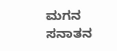ಮಗನ ಸನಾತನ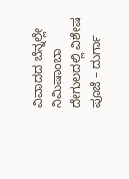ವಿವಾದದ ಬೆನ್ನಲ್ಲೇ ನಿಮಿಷಾಂಬಾ ದೇಗುಲದಲ್ಲಿ ವಿಶೇಷ ಪೂಜೆ – ದುರ್ಗಾ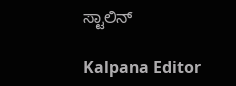ಸ್ಟಾಲಿನ್

Kalpana Editor